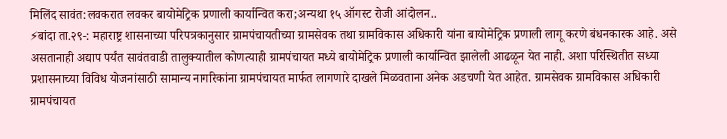मिलिंद सावंत:लवकरात लवकर बायोमेट्रिक प्रणाली कार्यान्वित करा;अन्यथा १५ ऑगस्ट रोजी आंदोलन..
⚡बांदा ता.२९-: महाराष्ट्र शासनाच्या परिपत्रकानुसार ग्रामपंचायतीच्या ग्रामसेवक तथा ग्रामविकास अधिकारी यांना बायोमेट्रिक प्रणाली लागू करणे बंधनकारक आहे. असे असतानाही अद्याप पर्यंत सावंतवाडी तालुक्यातील कोणत्याही ग्रामपंचायत मध्ये बायोमेट्रिक प्रणाली कार्यान्वित झालेली आढळून येत नाही. अशा परिस्थितीत सध्या प्रशासनाच्या विविध योजनांसाठी सामान्य नागरिकांना ग्रामपंचायत मार्फत लागणारे दाखले मिळवताना अनेक अडचणी येत आहेत. ग्रामसेवक ग्रामविकास अधिकारी ग्रामपंचायत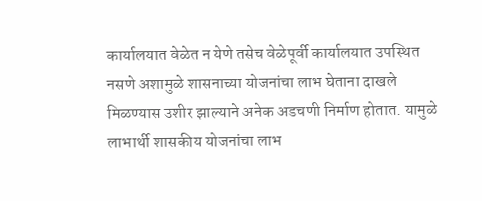कार्यालयात वेळेत न येणे तसेच वेळेपूर्वी कार्यालयात उपस्थित नसणे अशामुळे शासनाच्या योजनांचा लाभ घेताना दाखले मिळण्यास उशीर झाल्याने अनेक अडचणी निर्माण होतात. यामुळे लाभार्थी शासकीय योजनांचा लाभ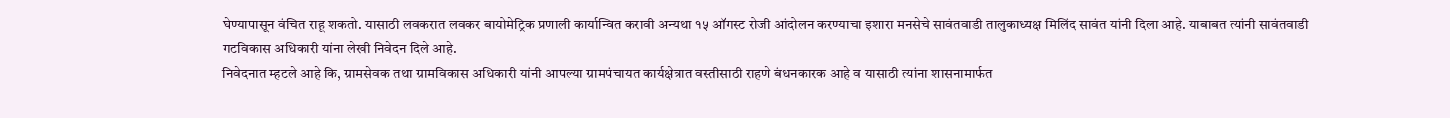घेण्यापासून वंचित राहू शकतो. यासाठी लवकरात लवकर बायोमेट्रिक प्रणाली कार्यान्वित करावी अन्यथा १५ ऑगस्ट रोजी आंदोलन करण्याचा इशारा मनसेचे सावंतवाडी तालुकाध्यक्ष मिलिंद सावंत यांनी दिला आहे. याबाबत त्यांनी सावंतवाडी गटविकास अधिकारी यांना लेखी निवेदन दिले आहे.
निवेदनात म्हटले आहे कि, ग्रामसेवक तथा ग्रामविकास अधिकारी यांनी आपल्या ग्रामपंचायत कार्यक्षेत्रात वस्तीसाठी राहणे बंधनकारक आहे व यासाठी त्यांना शासनामार्फत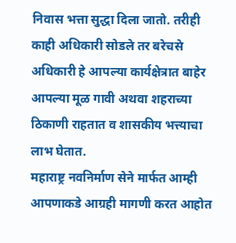निवास भत्ता सुद्धा दिला जातो. तरीही काही अधिकारी सोडले तर बरेचसे अधिकारी हे आपल्या कार्यक्षेत्रात बाहेर आपल्या मूळ गावी अथवा शहराच्या ठिकाणी राहतात व शासकीय भत्त्याचा लाभ घेतात.
महाराष्ट्र नवनिर्माण सेने मार्फत आम्ही आपणाकडे आग्रही मागणी करत आहोत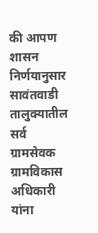की आपण शासन निर्णयानुसार सावंतवाडी तालुक्यातील सर्व ग्रामसेवक ग्रामविकास अधिकारी यांना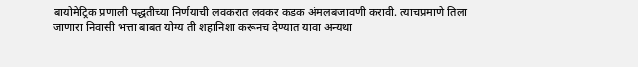बायोमेट्रिक प्रणाली पद्धतीच्या निर्णयाची लवकरात लवकर कडक अंमलबजावणी करावी. त्याचप्रमाणे तिला जाणारा निवासी भत्ता बाबत योग्य ती शहानिशा करूनच देण्यात यावा अन्यथा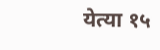येत्या १५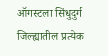ऑगस्टला सिंधुदुर्ग जिल्ह्यातील प्रत्येक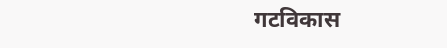गटविकास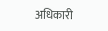अधिकारी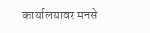कार्यालयावर मनसे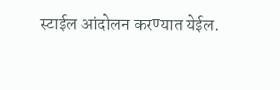स्टाईल आंदोलन करण्यात येईल.